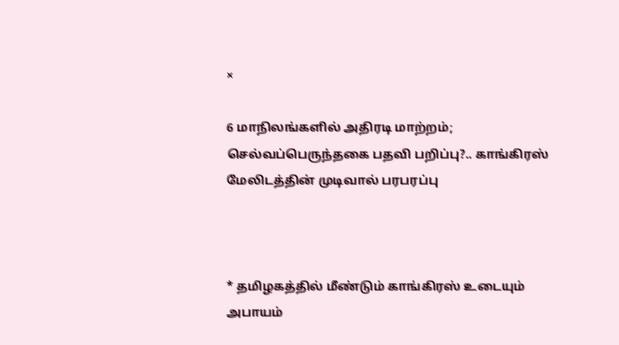×

6 மாநிலங்களில் அதிரடி மாற்றம்; செல்வப்பெருந்தகை பதவி பறிப்பு?.. காங்கிரஸ் மேலிடத்தின் முடிவால் பரபரப்பு



* தமிழகத்தில் மீண்டும் காங்கிரஸ் உடையும் அபாயம்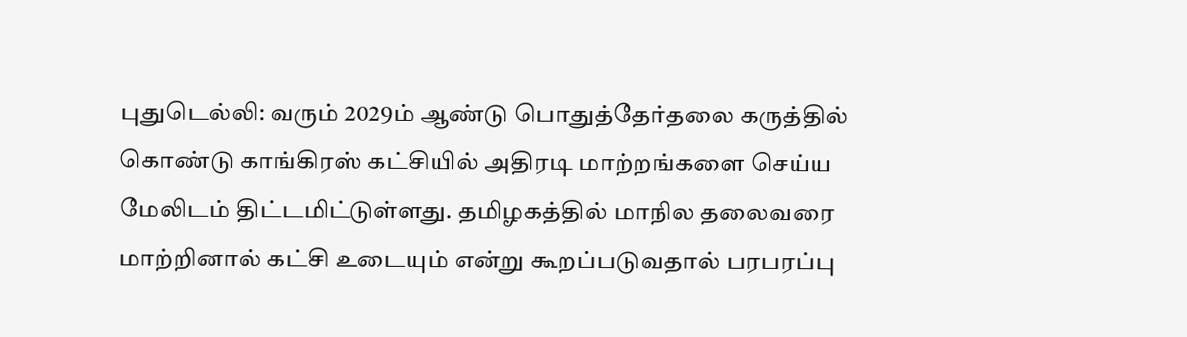புதுடெல்லி: வரும் 2029ம் ஆண்டு பொதுத்தேர்தலை கருத்தில் கொண்டு காங்கிரஸ் கட்சியில் அதிரடி மாற்றங்களை செய்ய மேலிடம் திட்டமிட்டுள்ளது. தமிழகத்தில் மாநில தலைவரை மாற்றினால் கட்சி உடையும் என்று கூறப்படுவதால் பரபரப்பு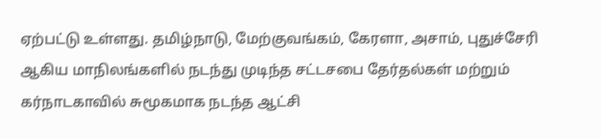ஏற்பட்டு உள்ளது. தமிழ்நாடு, மேற்குவங்கம், கேரளா, அசாம், புதுச்சேரி ஆகிய மாநிலங்களில் நடந்து முடிந்த சட்டசபை தேர்தல்கள் மற்றும் கர்நாடகாவில் சுமூகமாக நடந்த ஆட்சி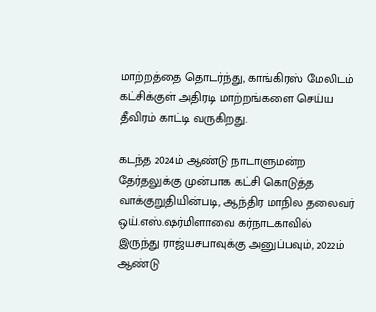மாற்றத்தை தொடர்ந்து, காங்கிரஸ் மேலிடம் கட்சிக்குள் அதிரடி மாற்றங்களை செய்ய தீவிரம் காட்டி வருகிறது.

கடந்த 2024ம் ஆண்டு நாடாளுமன்ற தேர்தலுக்கு முன்பாக கட்சி கொடுத்த வாக்குறுதியின்படி, ஆந்திர மாநில தலைவர் ஒய்.எஸ்.ஷர்மிளாவை கர்நாடகாவில் இருந்து ராஜ்யசபாவுக்கு அனுப்பவும், 2022ம் ஆண்டு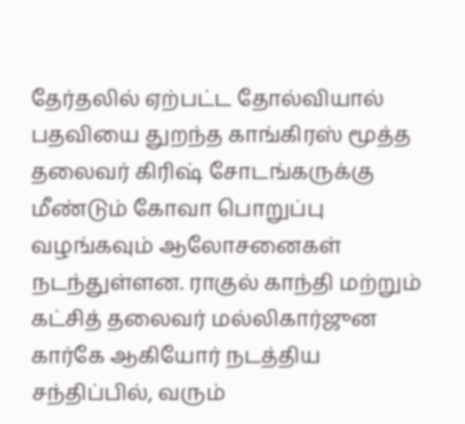தேர்தலில் ஏற்பட்ட தோல்வியால் பதவியை துறந்த காங்கிரஸ் மூத்த தலைவர் கிரிஷ் சோடங்கருக்கு மீண்டும் கோவா பொறுப்பு வழங்கவும் ஆலோசனைகள் நடந்துள்ளன. ராகுல் காந்தி மற்றும் கட்சித் தலைவர் மல்லிகார்ஜுன கார்கே ஆகியோர் நடத்திய சந்திப்பில், வரும்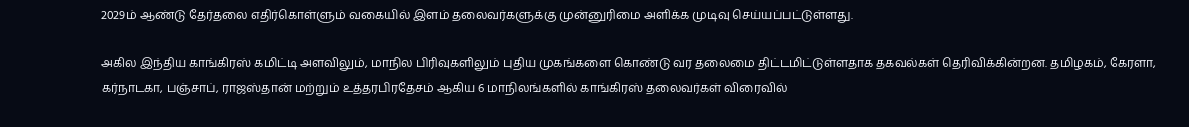2029ம் ஆண்டு தேர்தலை எதிர்கொள்ளும் வகையில் இளம் தலைவர்களுக்கு முன்னுரிமை அளிக்க முடிவு செய்யப்பட்டுள்ளது.

அகில இந்திய காங்கிரஸ் கமிட்டி அளவிலும், மாநில பிரிவுகளிலும் புதிய முகங்களை கொண்டு வர தலைமை திட்டமிட்டுள்ளதாக தகவல்கள் தெரிவிக்கின்றன. தமிழகம், கேரளா, கர்நாடகா, பஞ்சாப், ராஜஸ்தான் மற்றும் உத்தரபிரதேசம் ஆகிய 6 மாநிலங்களில் காங்கிரஸ் தலைவர்கள் விரைவில்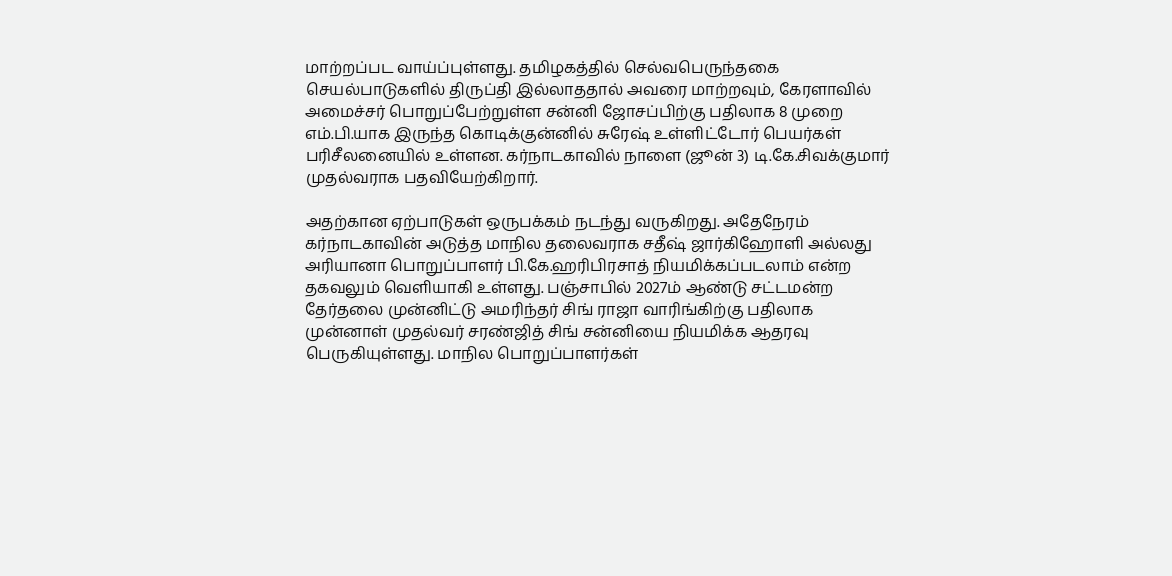மாற்றப்பட வாய்ப்புள்ளது. தமிழகத்தில் செல்வபெருந்தகை செயல்பாடுகளில் திருப்தி இல்லாததால் அவரை மாற்றவும், கேரளாவில் அமைச்சர் பொறுப்பேற்றுள்ள சன்னி ஜோசப்பிற்கு பதிலாக 8 முறை எம்.பி.யாக இருந்த கொடிக்குன்னில் சுரேஷ் உள்ளிட்டோர் பெயர்கள் பரிசீலனையில் உள்ளன. கர்நாடகாவில் நாளை (ஜூன் 3) டி.கே.சிவக்குமார் முதல்வராக பதவியேற்கிறார்.

அதற்கான ஏற்பாடுகள் ஒருபக்கம் நடந்து வருகிறது. அதேநேரம் கர்நாடகாவின் அடுத்த மாநில தலைவராக சதீஷ் ஜார்கிஹோளி அல்லது அரியானா பொறுப்பாளர் பி.கே.ஹரிபிரசாத் நியமிக்கப்படலாம் என்ற தகவலும் வெளியாகி உள்ளது. பஞ்சாபில் 2027ம் ஆண்டு சட்டமன்ற தேர்தலை முன்னிட்டு அமரிந்தர் சிங் ராஜா வாரிங்கிற்கு பதிலாக முன்னாள் முதல்வர் சரண்ஜித் சிங் சன்னியை நியமிக்க ஆதரவு பெருகியுள்ளது. மாநில பொறுப்பாளர்கள்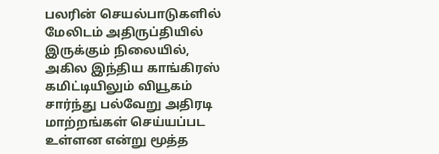பலரின் செயல்பாடுகளில் மேலிடம் அதிருப்தியில் இருக்கும் நிலையில், அகில இந்திய காங்கிரஸ் கமிட்டியிலும் வியூகம் சார்ந்து பல்வேறு அதிரடி மாற்றங்கள் செய்யப்பட உள்ளன என்று மூத்த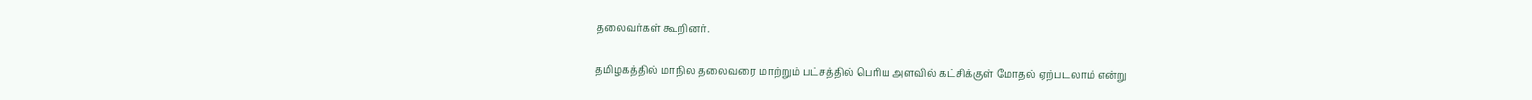தலைவர்கள் கூறினர்.

தமிழகத்தில் மாநில தலைவரை மாற்றும் பட்சத்தில் பெரிய அளவில் கட்சிக்குள் மோதல் ஏற்படலாம் என்று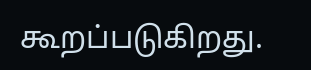கூறப்படுகிறது.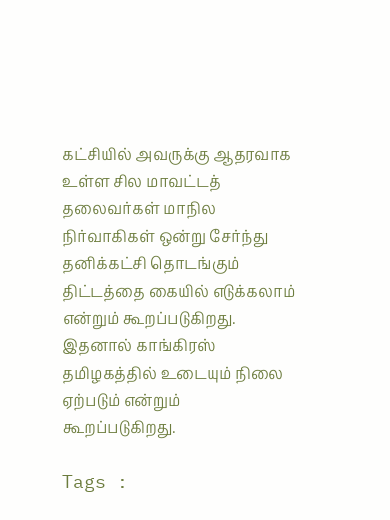கட்சியில் அவருக்கு ஆதரவாக உள்ள சில மாவட்டத் தலைவர்கள் மாநில நிர்வாகிகள் ஒன்று சேர்ந்து தனிக்கட்சி தொடங்கும் திட்டத்தை கையில் எடுக்கலாம் என்றும் கூறப்படுகிறது. இதனால் காங்கிரஸ் தமிழகத்தில் உடையும் நிலை ஏற்படும் என்றும் கூறப்படுகிறது.

Tags :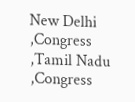New Delhi ,Congress ,Tamil Nadu ,Congress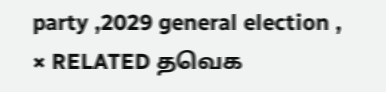party ,2029 general election ,
× RELATED தவெக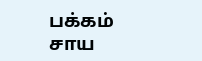பக்கம் சாய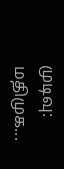முடிவு: மதிமுக...